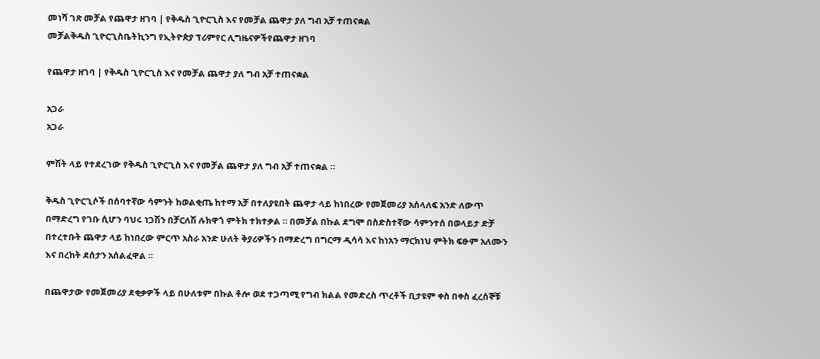መነሻ ገጽ መቻል የጨዋታ ዘገባ | የቅዱስ ጊዮርጊስ እና የመቻል ጨዋታ ያለ ግብ አቻ ተጠናቋል
መቻልቅዱስ ጊዮርጊስቤትኪንግ የኢትዮጵያ ፕሪምየር ሊግዜናዎችየጨዋታ ዘገባ

የጨዋታ ዘገባ | የቅዱስ ጊዮርጊስ እና የመቻል ጨዋታ ያለ ግብ አቻ ተጠናቋል

አጋራ
አጋራ

ምሽት ላይ የተደረገው የቅዱስ ጊዮርጊስ እና የመቻል ጨዋታ ያለ ግብ አቻ ተጠናቋል ።

ቅዱስ ጊዮርጊሶች በሰባተኛው ሳምንት ከወልቂጤ ከተማ አቻ በተለያዩበት ጨዋታ ላይ ከነበረው የመጀመሪያ አሰላለፍ አንድ ለውጥ በማድረግ የገቡ ሲሆን ባህሩ ነጋሽን በቻርለሽ ሉክዋጎ ምትክ ተክተቃል ። በመቻል በኩል ደግሞ በስድስተኛው ሳምንተሰ በወላይታ ድቻ በተረተቡት ጨዋታ ላይ ከነበረው ምርጥ አስራ አንድ ሁለት ቅያሪዎችን በማድረግ በግርማ ዲሳሳ እና ከነአን ማርክነህ ምትክ ፍፁም አለሙን እና በረከት ደሰታን አሰልፈዋል ።

በጨዋታው የመጀመሪያ ደቂቃዎች ላይ በሁለቱም በኩል ቶሎ ወደ ተጋጣሚ የግብ ክልል የመድረስ ጥረቶች ቢታዩም ቀስ በቀስ ፈረሰኞቹ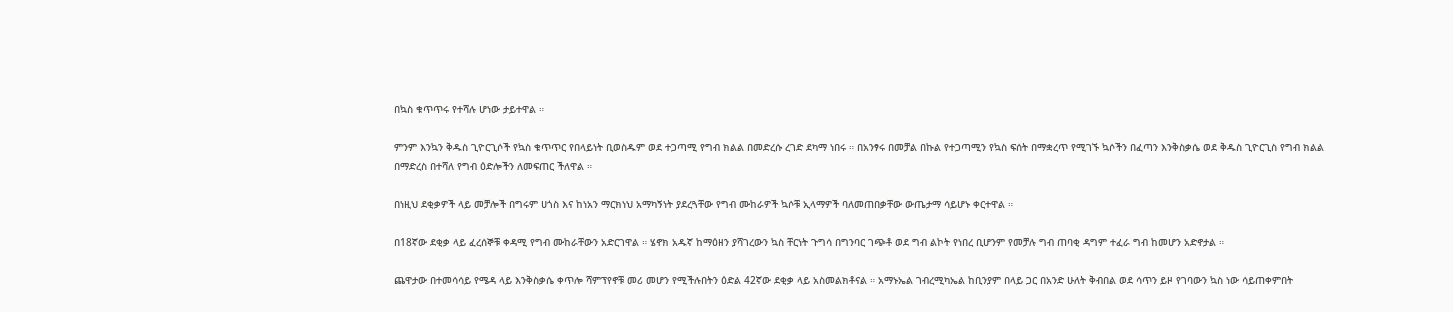በኳስ ቁጥጥሩ የተሻሉ ሆነው ታይተዋል ።

ምንም እንኳን ቅዱስ ጊዮርጊሶች የኳስ ቁጥጥር የበላይነት ቢወስዱም ወደ ተጋጣሚ የግብ ክልል በመድረሱ ረገድ ደካማ ነበሩ ። በአንፃሩ በመቻል በኩል የተጋጣሚን የኳስ ፍሰት በማቋረጥ የሚገኙ ኳሶችን በፈጣን እንቅስቃሴ ወደ ቅዱስ ጊዮርጊስ የግብ ክልል በማድረስ በተሻለ የግብ ዕድሎችን ለመፍጠር ችለዋል ።

በነዚህ ደቂቃዎች ላይ መቻሎች በግሩም ሀጎስ እና ከነአን ማርክነህ አማካኝነት ያደረጓቸው የግብ ሙከራዎች ኳሶቹ ኢላማዎች ባለመጠበቃቸው ውጤታማ ሳይሆኑ ቀርተዋል ።

በ18ኛው ደቂቃ ላይ ፈረሰኞቹ ቀዳሚ የግብ ሙከራቸውን አድርገዋል ። ሄኖክ አዱኛ ከማዕዘን ያሻገረውን ኳስ ቸርነት ጉግሳ በግንባር ገጭቶ ወደ ግብ ልኮት የነበረ ቢሆንም የመቻሉ ግብ ጠባቂ ዳግም ተፈራ ግብ ከመሆን አድኖታል ።

ጨዋታው በተመሳሳይ የሜዳ ላይ እንቅስቃሴ ቀጥሎ ሻምፕየኖቹ መሪ መሆን የሚችሉበትን ዕድል 42ኛው ደቂቃ ላይ አስመልክቶናል ። አማኑኤል ገብረሚካኤል ከቢንያም በላይ ጋር በአንድ ሁለት ቅብበል ወደ ሳጥን ይዞ የገባውን ኳስ ነው ሳይጠቀምበት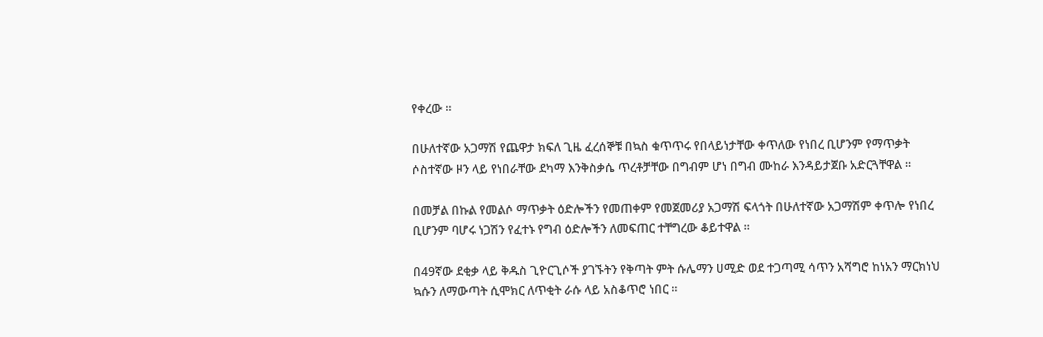የቀረው ።

በሁለተኛው አጋማሽ የጨዋታ ክፍለ ጊዜ ፈረሰኞቹ በኳስ ቁጥጥሩ የበላይነታቸው ቀጥለው የነበረ ቢሆንም የማጥቃት ሶስተኛው ዞን ላይ የነበራቸው ደካማ እንቅስቃሴ ጥረቶቻቸው በግብም ሆነ በግብ ሙከራ እንዳይታጀቡ አድርጓቸዋል ።

በመቻል በኩል የመልሶ ማጥቃት ዕድሎችን የመጠቀም የመጀመሪያ አጋማሽ ፍላጎት በሁለተኛው አጋማሽም ቀጥሎ የነበረ ቢሆንም ባሆሩ ነጋሽን የፈተኑ የግብ ዕድሎችን ለመፍጠር ተቸግረው ቆይተዋል ።

በ49ኛው ደቂቃ ላይ ቅዱስ ጊዮርጊሶች ያገኙትን የቅጣት ምት ሱሌማን ሀሚድ ወደ ተጋጣሚ ሳጥን አሻግሮ ከነአን ማርክነህ ኳሱን ለማውጣት ሲሞክር ለጥቂት ራሱ ላይ አስቆጥሮ ነበር ።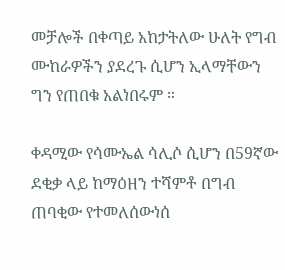መቻሎች በቀጣይ አከታትለው ሁለት የግብ ሙከራዎችን ያደረጉ ሲሆን ኢላማቸውን ግን የጠበቁ አልነበሩም ።

ቀዳሚው የሳሙኤል ሳሊሶ ሲሆን በ59ኛው ደቂቃ ላይ ከማዕዘን ተሻምቶ በግብ ጠባቂው የተመለሰውነሰ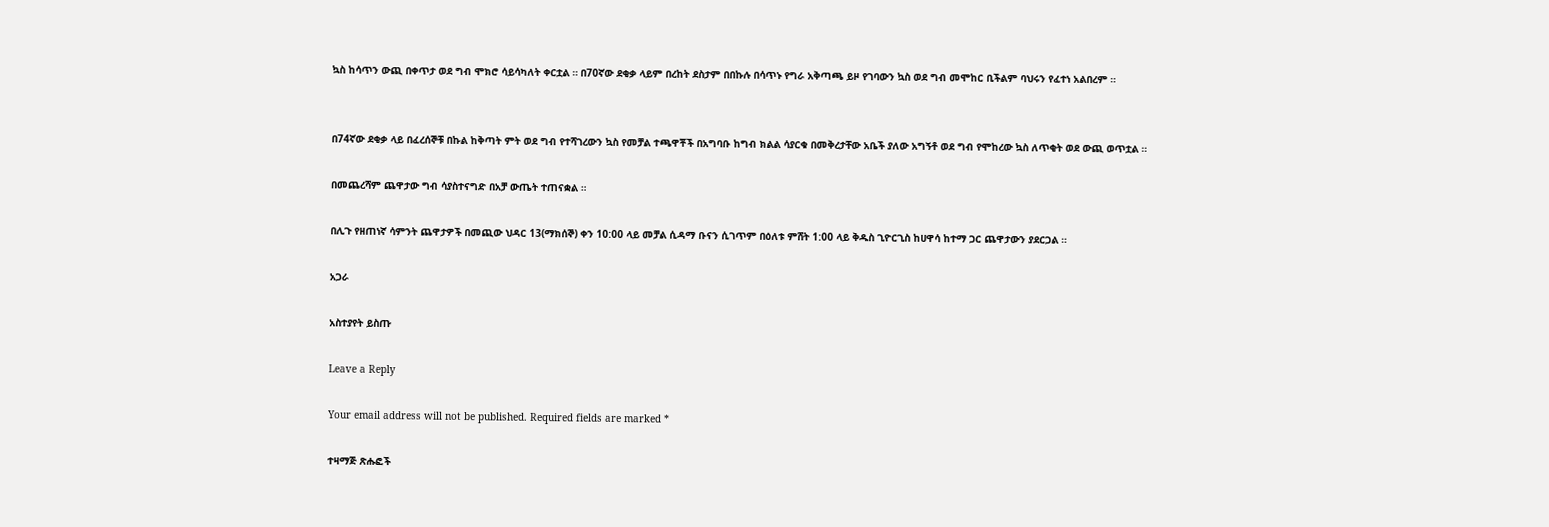ኳስ ከሳጥን ውጪ በቀጥታ ወደ ግብ ሞክሮ ሳይሳካለት ቀርቷል ። በ70ኛው ደቂቃ ላይም በረከት ደስታም በበኩሉ በሳጥኑ የግራ አቅጣጫ ይዞ የገባውን ኳስ ወደ ግብ መሞከር ቢችልም ባህሩን የፈተነ አልበረም ።


በ74ኛው ደቂቃ ላይ በፈረሰኞቹ በኩል ከቅጣት ምት ወደ ግብ የተሻገረውን ኳስ የመቻል ተጫዋቾች በአግባቡ ከግብ ክልል ሳያርቁ በመቅረታቸው አቤች ያለው አግኝቶ ወደ ግብ የሞከረው ኳስ ለጥቂት ወደ ውጪ ወጥቷል ።

በመጨረሻም ጨዋታው ግብ ሳያስተናግድ በአቻ ውጤት ተጠናቋል ።

በሊጉ የዘጠነኛ ሳምንት ጨዋታዎች በመጪው ህዳር 13(ማክሰኞ) ቀን 10:00 ላይ መቻል ሲዳማ ቡናን ሲገጥም በዕለቱ ምሸት 1:00 ላይ ቅዱስ ጊዮርጊስ ከሀዋሳ ከተማ ጋር ጨዋታውን ያደርጋል ።

አጋራ

አስተያየት ይስጡ

Leave a Reply

Your email address will not be published. Required fields are marked *

ተዛማጅ ጽሑፎች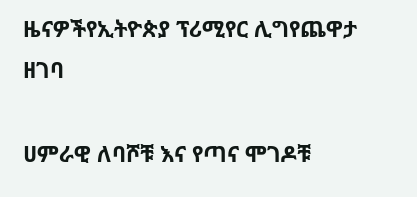ዜናዎችየኢትዮጵያ ፕሪሚየር ሊግየጨዋታ ዘገባ

ሀምራዊ ለባሾቹ እና የጣና ሞገዶቹ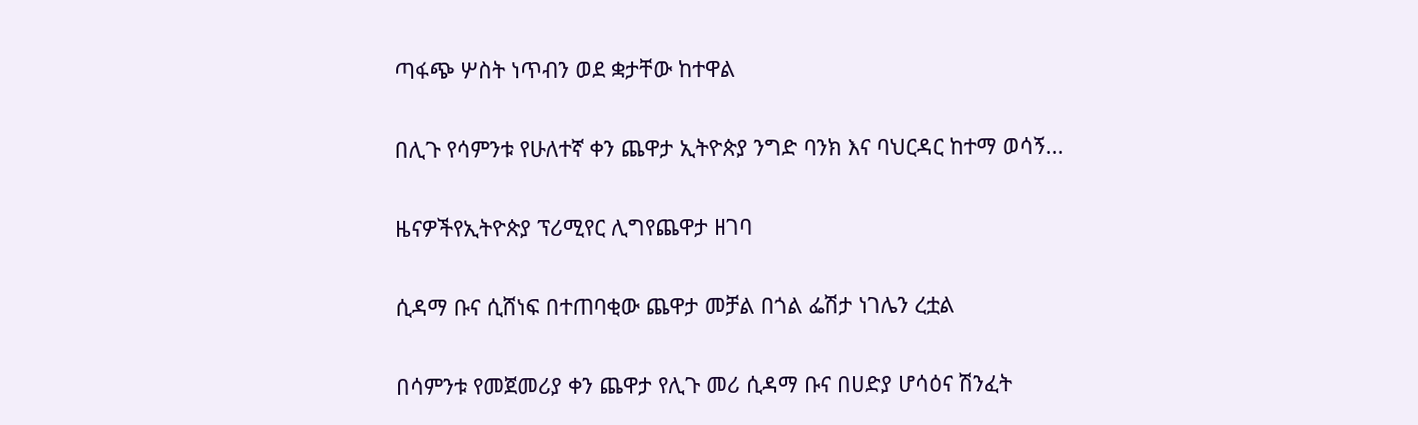ጣፋጭ ሦስት ነጥብን ወደ ቋታቸው ከተዋል

በሊጉ የሳምንቱ የሁለተኛ ቀን ጨዋታ ኢትዮጵያ ንግድ ባንክ እና ባህርዳር ከተማ ወሳኝ...

ዜናዎችየኢትዮጵያ ፕሪሚየር ሊግየጨዋታ ዘገባ

ሲዳማ ቡና ሲሸነፍ በተጠባቂው ጨዋታ መቻል በጎል ፌሽታ ነገሌን ረቷል

በሳምንቱ የመጀመሪያ ቀን ጨዋታ የሊጉ መሪ ሲዳማ ቡና በሀድያ ሆሳዕና ሽንፈት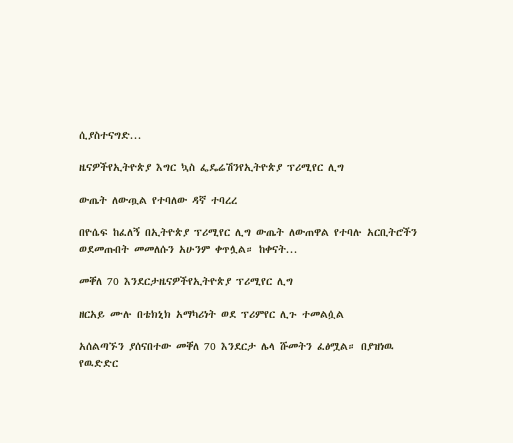ሲያስተናግድ...

ዜናዎችየኢትዮጵያ እግር ኳስ ፌዴሬሽንየኢትዮጵያ ፕሪሚየር ሊግ

ውጤት ለውጧል የተባለው ዳኛ ተባረረ

በዮሴፍ ከፈለኝ በኢትዮጵያ ፕሪሚየር ሊግ ውጤት ለውጠዋል የተባሉ አርቢትሮችን ወደመጡበት መመለሱን አሁንም ቀጥሏል። ከቀናት...

መቐለ 70 እንደርታዜናዎችየኢትዮጵያ ፕሪሚየር ሊግ

ዘርአይ ሙሉ በቴክኒክ አማካሪነት ወደ ፕሪምየር ሊጉ ተመልሷል

አሰልጣኙን ያሰናበተው መቐለ 70 እንደርታ ሌላ ሹመትን ፈፅሟል። በያዝነዉ የዉድድር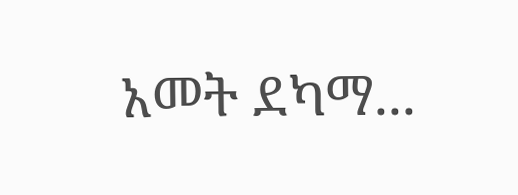አመት ደካማ...